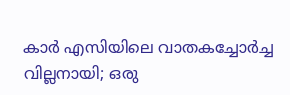കാർ എസിയിലെ വാതകച്ചോർച്ച വില്ലനായി; ഒരു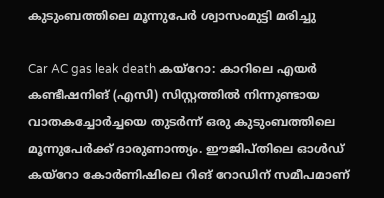കുടുംബത്തിലെ മൂന്നുപേര്‍ ശ്വാസംമുട്ടി മരിച്ചു

Car AC gas leak death കയ്‌റോ: കാറിലെ എയർ കണ്ടീഷനിങ് (എസി) സിസ്റ്റത്തിൽ നിന്നുണ്ടായ വാതകച്ചോർച്ചയെ തുടർന്ന് ഒരു കുടുംബത്തിലെ മൂന്നുപേർക്ക് ദാരുണാന്ത്യം. ഈജിപ്തിലെ ഓൾഡ് കയ്‌റോ കോർണിഷിലെ റിങ് റോഡിന് സമീപമാണ്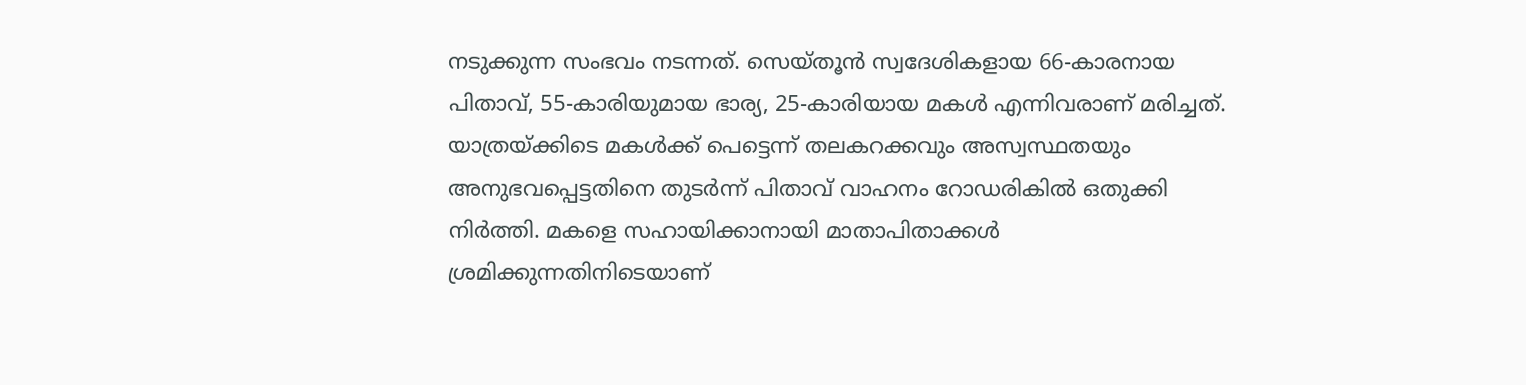നടുക്കുന്ന സംഭവം നടന്നത്. സെയ്തൂൻ സ്വദേശികളായ 66-കാരനായ പിതാവ്, 55-കാരിയുമായ ഭാര്യ, 25-കാരിയായ മകൾ എന്നിവരാണ് മരിച്ചത്. യാത്രയ്ക്കിടെ മകൾക്ക് പെട്ടെന്ന് തലകറക്കവും അസ്വസ്ഥതയും അനുഭവപ്പെട്ടതിനെ തുടർന്ന് പിതാവ് വാഹനം റോഡരികിൽ ഒതുക്കി നിർത്തി. മകളെ സഹായിക്കാനായി മാതാപിതാക്കൾ ശ്രമിക്കുന്നതിനിടെയാണ്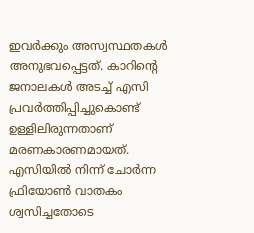ഇവർക്കും അസ്വസ്ഥതകൾ അനുഭവപ്പെട്ടത്. കാറിന്റെ ജനാലകൾ അടച്ച് എസി പ്രവർത്തിപ്പിച്ചുകൊണ്ട് ഉള്ളിലിരുന്നതാണ് മരണകാരണമായത്. എസിയിൽ നിന്ന് ചോർന്ന ഫ്രിയോൺ വാതകം ശ്വസിച്ചതോടെ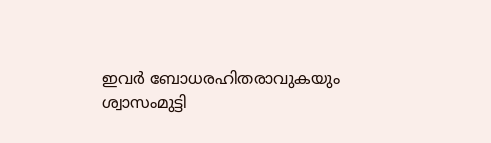ഇവർ ബോധരഹിതരാവുകയും ശ്വാസംമുട്ടി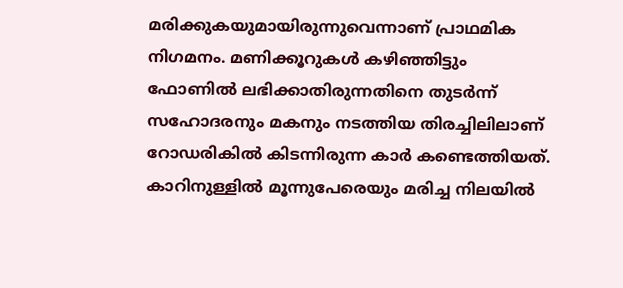മരിക്കുകയുമായിരുന്നുവെന്നാണ് പ്രാഥമിക നിഗമനം. മണിക്കൂറുകൾ കഴിഞ്ഞിട്ടും ഫോണിൽ ലഭിക്കാതിരുന്നതിനെ തുടർന്ന് സഹോദരനും മകനും നടത്തിയ തിരച്ചിലിലാണ് റോഡരികിൽ കിടന്നിരുന്ന കാർ കണ്ടെത്തിയത്. കാറിനുള്ളിൽ മൂന്നുപേരെയും മരിച്ച നിലയിൽ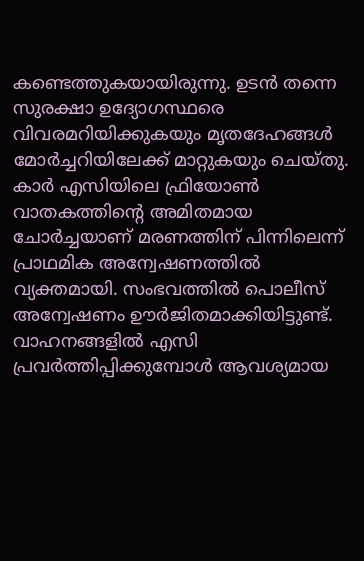കണ്ടെത്തുകയായിരുന്നു. ഉടൻ തന്നെ സുരക്ഷാ ഉദ്യോഗസ്ഥരെ വിവരമറിയിക്കുകയും മൃതദേഹങ്ങൾ മോർച്ചറിയിലേക്ക് മാറ്റുകയും ചെയ്തു. കാർ എസിയിലെ ഫ്രിയോൺ വാതകത്തിന്റെ അമിതമായ ചോർച്ചയാണ് മരണത്തിന് പിന്നിലെന്ന് പ്രാഥമിക അന്വേഷണത്തിൽ വ്യക്തമായി. സംഭവത്തിൽ പൊലീസ് അന്വേഷണം ഊർജിതമാക്കിയിട്ടുണ്ട്. വാഹനങ്ങളിൽ എസി പ്രവർത്തിപ്പിക്കുമ്പോൾ ആവശ്യമായ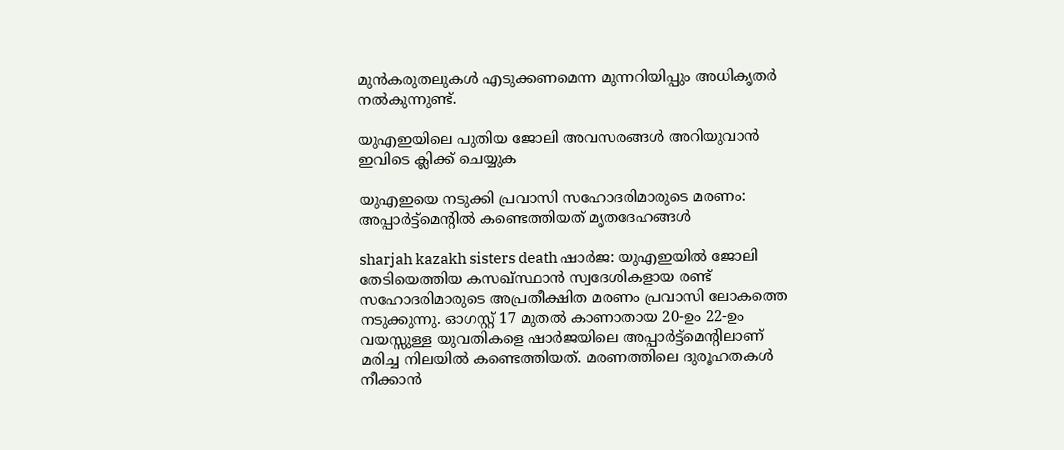മുൻകരുതലുകൾ എടുക്കണമെന്ന മുന്നറിയിപ്പും അധികൃതർ നൽകുന്നുണ്ട്.

യുഎഇയിലെ പുതിയ ജോലി അവസരങ്ങൾ അറിയുവാൻ ഇവിടെ ക്ലിക്ക് ചെയ്യുക

യുഎഇയെ നടുക്കി പ്രവാസി സഹോദരിമാരുടെ മരണം: അപ്പാർട്ട്മെന്‍റിൽ കണ്ടെത്തിയത് മൃതദേഹങ്ങൾ

sharjah kazakh sisters death ഷാർജ: യുഎഇയിൽ ജോലി തേടിയെത്തിയ കസഖ്സ്ഥാൻ സ്വദേശികളായ രണ്ട് സഹോദരിമാരുടെ അപ്രതീക്ഷിത മരണം പ്രവാസി ലോകത്തെ നടുക്കുന്നു. ഓഗസ്റ്റ് 17 മുതൽ കാണാതായ 20-ഉം 22-ഉം വയസ്സുള്ള യുവതികളെ ഷാർജയിലെ അപ്പാർട്ട്മെന്റിലാണ് മരിച്ച നിലയിൽ കണ്ടെത്തിയത്. മരണത്തിലെ ദുരൂഹതകൾ നീക്കാൻ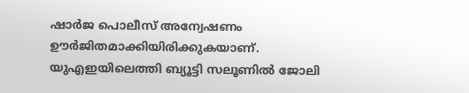ഷാർജ പൊലീസ് അന്വേഷണം ഊർജിതമാക്കിയിരിക്കുകയാണ്. യുഎഇയിലെത്തി ബ്യൂട്ടി സലൂണിൽ ജോലി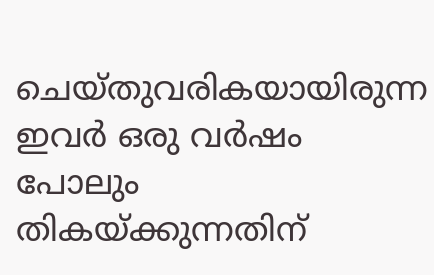ചെയ്തുവരികയായിരുന്ന ഇവർ ഒരു വർഷം പോലും തികയ്ക്കുന്നതിന്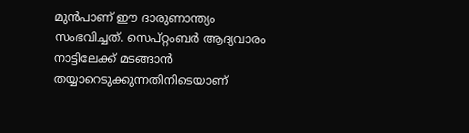മുൻപാണ് ഈ ദാരുണാന്ത്യം സംഭവിച്ചത്. സെപ്റ്റംബർ ആദ്യവാരം നാട്ടിലേക്ക് മടങ്ങാൻ തയ്യാറെടുക്കുന്നതിനിടെയാണ്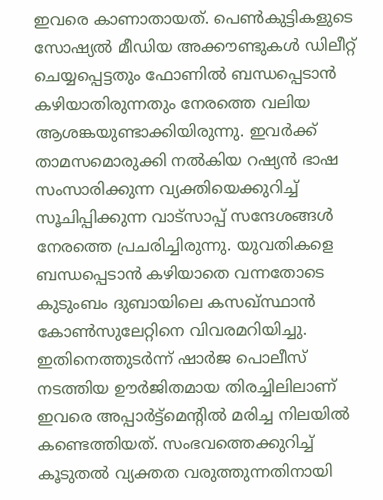ഇവരെ കാണാതായത്. പെൺകുട്ടികളുടെ സോഷ്യൽ മീഡിയ അക്കൗണ്ടുകൾ ഡിലീറ്റ് ചെയ്യപ്പെട്ടതും ഫോണിൽ ബന്ധപ്പെടാൻ കഴിയാതിരുന്നതും നേരത്തെ വലിയ ആശങ്കയുണ്ടാക്കിയിരുന്നു. ഇവർക്ക് താമസമൊരുക്കി നൽകിയ റഷ്യൻ ഭാഷ സംസാരിക്കുന്ന വ്യക്തിയെക്കുറിച്ച് സൂചിപ്പിക്കുന്ന വാട്സാപ്പ് സന്ദേശങ്ങൾ നേരത്തെ പ്രചരിച്ചിരുന്നു. യുവതികളെ ബന്ധപ്പെടാൻ കഴിയാതെ വന്നതോടെ കുടുംബം ദുബായിലെ കസഖ്സ്ഥാൻ കോൺസുലേറ്റിനെ വിവരമറിയിച്ചു. ഇതിനെത്തുടർന്ന് ഷാർജ പൊലീസ് നടത്തിയ ഊർജിതമായ തിരച്ചിലിലാണ് ഇവരെ അപ്പാർട്ട്മെന്റിൽ മരിച്ച നിലയിൽ കണ്ടെത്തിയത്. സംഭവത്തെക്കുറിച്ച് കൂടുതൽ വ്യക്തത വരുത്തുന്നതിനായി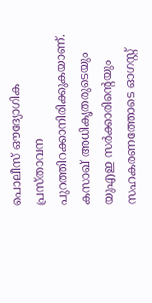പൊലീസ് ഔദ്യോഗിക പ്രസ്താവന പുറത്തിറക്കാനിരിക്കുകയാണ്. കസാഖ് അധികൃതരുടെയും യുഎഇ സർക്കാരിന്റെയും സഹകരണത്തോടെ ഓഗസ്റ്റ്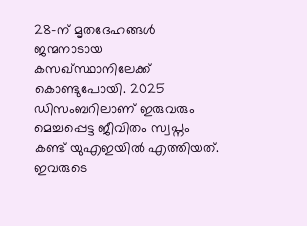28-ന് മൃതദേഹങ്ങൾ ജന്മനാടായ കസഖ്സ്ഥാനിലേക്ക് കൊണ്ടുപോയി. 2025 ഡിസംബറിലാണ് ഇരുവരും മെച്ചപ്പെട്ട ജീവിതം സ്വപ്നം കണ്ട് യുഎഇയിൽ എത്തിയത്. ഇവരുടെ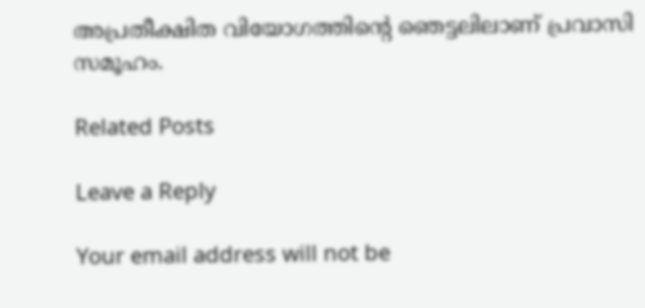അപ്രതീക്ഷിത വിയോഗത്തിന്റെ ഞെട്ടലിലാണ് പ്രവാസി സമൂഹം.

Related Posts

Leave a Reply

Your email address will not be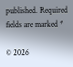published. Required fields are marked *

© 2026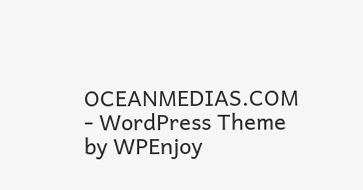OCEANMEDIAS.COM - WordPress Theme by WPEnjoy